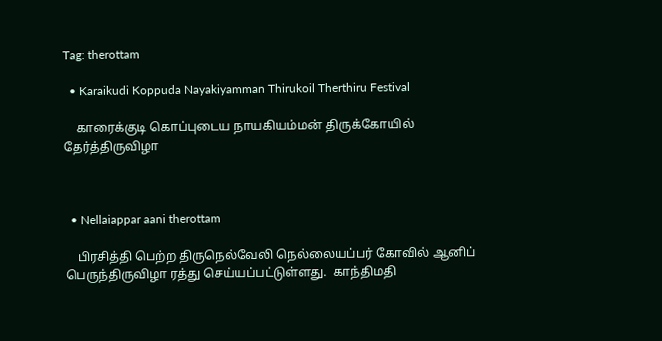Tag: therottam

  • Karaikudi Koppuda Nayakiyamman Thirukoil Therthiru Festival

    காரைக்குடி கொப்புடைய நாயகியம்மன் திருக்கோயில் தேர்த்திருவிழா



  • Nellaiappar aani therottam

    பிரசித்தி பெற்ற திருநெல்வேலி நெல்லையப்பர் கோவில் ஆனிப் பெருந்திருவிழா ரத்து செய்யப்பட்டுள்ளது.  காந்திமதி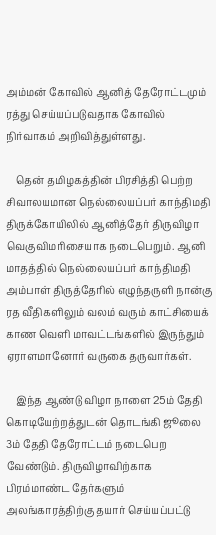அம்மன் கோவில் ஆனித் தேரோட்டமும் ரத்து செய்யப்படுவதாக கோவில் நிர்வாகம் அறிவித்துள்ளது.

    தென் தமிழகத்தின் பிரசித்தி பெற்ற சிவாலயமான நெல்லையப்பர் காந்திமதி திருக்கோயிலில் ஆனித்தேர் திருவிழா வெகுவிமரிசையாக நடைபெறும். ஆனி மாதத்தில் நெல்லையப்பர் காந்திமதி அம்பாள் திருத்தேரில் எழுந்தருளி நான்கு ரத வீதிகளிலும் வலம் வரும் காட்சியைக் காண வெளி மாவட்டங்களில் இருந்தும் ஏராளமானோர் வருகை தருவார்கள்.

    இந்த ஆண்டு விழா நாளை 25ம் தேதி கொடியேற்றத்துடன் தொடங்கி ஜூலை 3ம் தேதி தேரோட்டம் நடைபெற வேண்டும். திருவிழாவிற்காக பிரம்மாண்ட தேர்களும் அலங்காரத்திற்கு தயார் செய்யப்பட்டு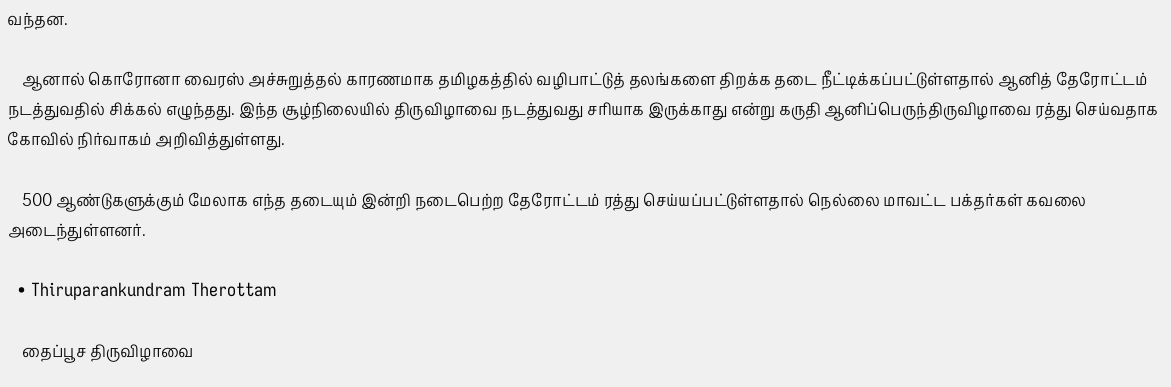வந்தன.

    ஆனால் கொரோனா வைரஸ் அச்சுறுத்தல் காரணமாக தமிழகத்தில் வழிபாட்டுத் தலங்களை திறக்க தடை நீட்டிக்கப்பட்டுள்ளதால் ஆனித் தேரோட்டம் நடத்துவதில் சிக்கல் எழுந்தது. இந்த சூழ்நிலையில் திருவிழாவை நடத்துவது சரியாக இருக்காது என்று கருதி ஆனிப்பெருந்திருவிழாவை ரத்து செய்வதாக கோவில் நிர்வாகம் அறிவித்துள்ளது.

    500 ஆண்டுகளுக்கும் மேலாக எந்த தடையும் இன்றி நடைபெற்ற தேரோட்டம் ரத்து செய்யப்பட்டுள்ளதால் நெல்லை மாவட்ட பக்தர்கள் கவலை அடைந்துள்ளனர்.

  • Thiruparankundram Therottam

    தைப்பூச திருவிழாவை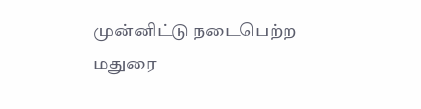முன்னிட்டு நடைபெற்ற மதுரை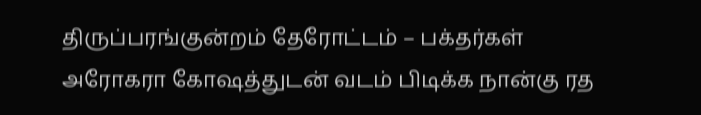திருப்பரங்குன்றம் தேரோட்டம் – பக்தர்கள் அரோகரா கோஷத்துடன் வடம் பிடிக்க நான்கு ரத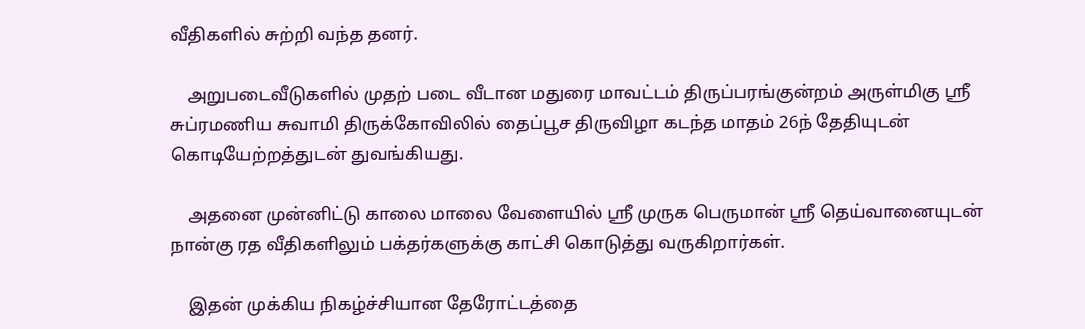வீதிகளில் சுற்றி வந்த தனர்.

    அறுபடைவீடுகளில் முதற் படை வீடான மதுரை மாவட்டம் திருப்பரங்குன்றம் அருள்மிகு ஸ்ரீ சுப்ரமணிய சுவாமி திருக்கோவிலில் தைப்பூச திருவிழா கடந்த மாதம் 26ந் தேதியுடன் கொடியேற்றத்துடன் துவங்கியது.

    அதனை முன்னிட்டு காலை மாலை வேளையில் ஸ்ரீ முருக பெருமான் ஸ்ரீ தெய்வானையுடன் நான்கு ரத வீதிகளிலும் பக்தர்களுக்கு காட்சி கொடுத்து வருகிறார்கள்.

    இதன் முக்கிய நிகழ்ச்சியான தேரோட்டத்தை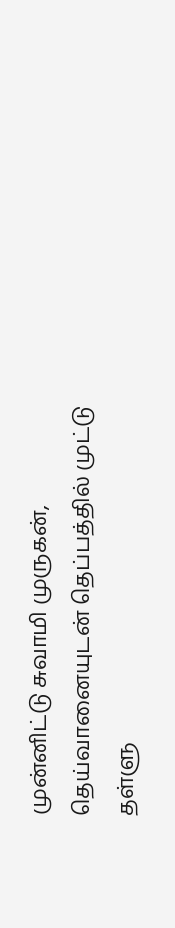முன்னிட்டு சுவாமி முருகன், தெய்வானையுடன் தெப்பத்தில் முட்டு தள்ளு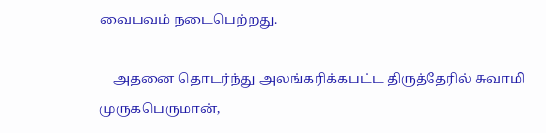வைபவம் நடைபெற்றது.

    அதனை தொடர்ந்து அலங்கரிக்கபட்ட திருத்தேரில் சுவாமி முருகபெருமான்,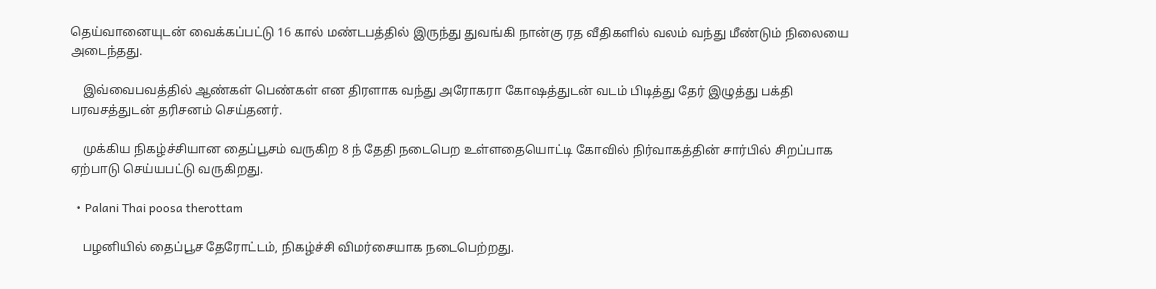தெய்வானையுடன் வைக்கப்பட்டு 16 கால் மண்டபத்தில் இருந்து துவங்கி நான்கு ரத வீதிகளில் வலம் வந்து மீண்டும் நிலையை அடைந்தது.

    இவ்வைபவத்தில் ஆண்கள் பெண்கள் என திரளாக வந்து அரோகரா கோஷத்துடன் வடம் பிடித்து தேர் இழுத்து பக்தி பரவசத்துடன் தரிசனம் செய்தனர்.

    முக்கிய நிகழ்ச்சியான தைப்பூசம் வருகிற 8 ந் தேதி நடைபெற உள்ளதையொட்டி கோவில் நிர்வாகத்தின் சார்பில் சிறப்பாக ஏற்பாடு செய்யபட்டு வருகிறது.

  • Palani Thai poosa therottam

    பழனியில் தைப்பூச தேரோட்டம், நிகழ்ச்சி விமர்சையாக நடைபெற்றது.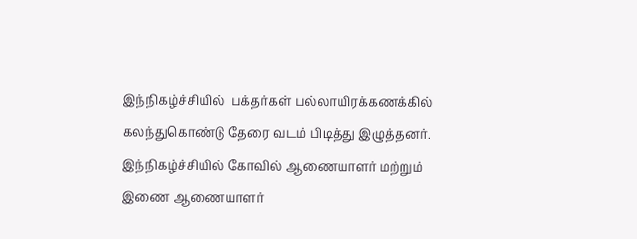இந்நிகழ்ச்சியில்  பக்தர்கள் பல்லாயிரக்கணக்கில் கலந்துகொண்டு தேரை வடம் பிடித்து இழுத்தனர். இந்நிகழ்ச்சியில் கோவில் ஆணையாளர் மற்றும் இணை ஆணையாளர்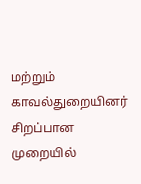மற்றும் காவல்துறையினர் சிறப்பான முறையில்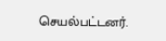செயல்பட்டனர்.